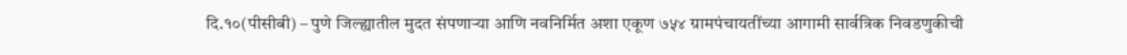दि.१०(पीसीबी) – पुणे जिल्ह्यातील मुदत संपणाऱ्या आणि नवनिर्मित अशा एकूण ७५४ ग्रामपंचायतींच्या आगामी सार्वत्रिक निवडणुकीची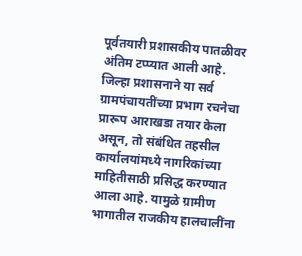पूर्वतयारी प्रशासकीय पातळीवर अंतिम टप्प्यात आली आहे. जिल्हा प्रशासनाने या सर्व ग्रामपंचायतींच्या प्रभाग रचनेचा प्रारूप आराखडा तयार केला असून, तो संबंधित तहसील कार्यालयांमध्ये नागरिकांच्या माहितीसाठी प्रसिद्ध करण्यात आला आहे. यामुळे ग्रामीण भागातील राजकीय हालचालींना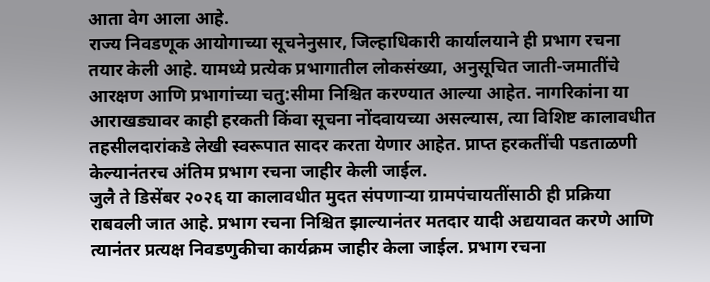आता वेग आला आहे.
राज्य निवडणूक आयोगाच्या सूचनेनुसार, जिल्हाधिकारी कार्यालयाने ही प्रभाग रचना तयार केली आहे. यामध्ये प्रत्येक प्रभागातील लोकसंख्या, अनुसूचित जाती-जमातींचे आरक्षण आणि प्रभागांच्या चतु:सीमा निश्चित करण्यात आल्या आहेत. नागरिकांना या आराखड्यावर काही हरकती किंवा सूचना नोंदवायच्या असल्यास, त्या विशिष्ट कालावधीत तहसीलदारांकडे लेखी स्वरूपात सादर करता येणार आहेत. प्राप्त हरकतींची पडताळणी केल्यानंतरच अंतिम प्रभाग रचना जाहीर केली जाईल.
जुलै ते डिसेंबर २०२६ या कालावधीत मुदत संपणाऱ्या ग्रामपंचायतींसाठी ही प्रक्रिया राबवली जात आहे. प्रभाग रचना निश्चित झाल्यानंतर मतदार यादी अद्ययावत करणे आणि त्यानंतर प्रत्यक्ष निवडणुकीचा कार्यक्रम जाहीर केला जाईल. प्रभाग रचना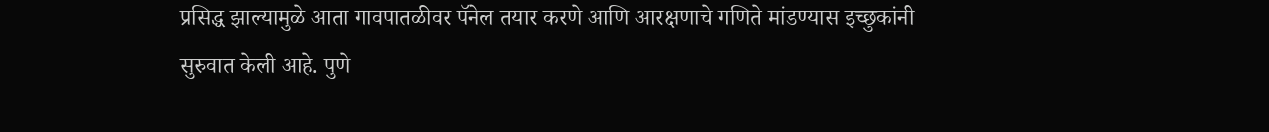प्रसिद्ध झाल्यामुळे आता गावपातळीवर पॅनेल तयार करणे आणि आरक्षणाचे गणिते मांडण्यास इच्छुकांनी सुरुवात केली आहे. पुणे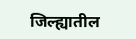जिल्ह्यातील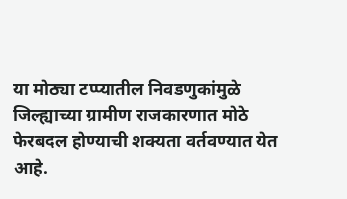या मोठ्या टप्प्यातील निवडणुकांमुळे जिल्ह्याच्या ग्रामीण राजकारणात मोठे फेरबदल होण्याची शक्यता वर्तवण्यात येत आहे.